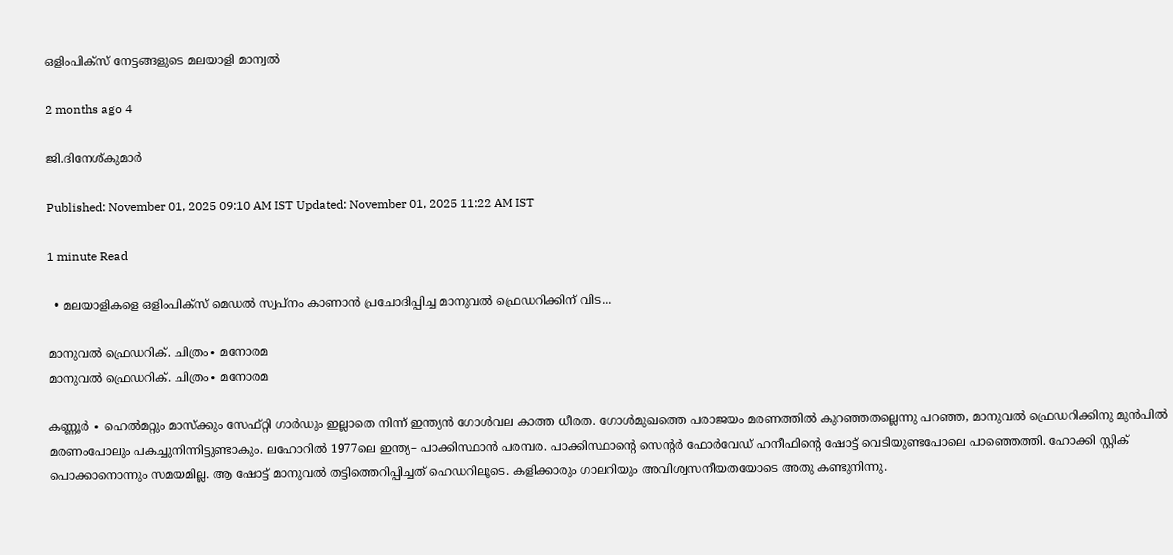ഒളിംപിക്സ് നേട്ടങ്ങളുടെ മലയാളി മാന്വൽ

2 months ago 4

ജി.ദിനേശ്കുമാർ

Published: November 01, 2025 09:10 AM IST Updated: November 01, 2025 11:22 AM IST

1 minute Read

  • മലയാളികളെ ഒളിംപിക്സ് മെഡൽ സ്വപ്നം കാണാൻ പ്രചോദിപ്പിച്ച മാനുവൽ ഫ്രെഡറിക്കിന് വിട...

മാനുവൽ ഫ്രെഡറിക്. ചിത്രം∙ മനോരമ
മാനുവൽ ഫ്രെഡറിക്. ചിത്രം∙ മനോരമ

കണ്ണൂർ ∙ ഹെൽമറ്റും മാസ്ക്കും സേഫ്റ്റി ഗാർഡും ഇല്ലാതെ നിന്ന് ഇന്ത്യൻ ഗോൾവല കാത്ത ധീരത. ഗോൾമുഖത്തെ പരാജയം മരണത്തിൽ കുറഞ്ഞതല്ലെന്നു പറഞ്ഞ, മാനുവൽ ഫ്രെഡറിക്കിനു മുൻപിൽ മരണംപോലും പകച്ചുനിന്നിട്ടുണ്ടാകും. ലഹോറിൽ 1977ലെ ഇന്ത്യ– പാക്കിസ്ഥാൻ പരമ്പര. പാക്കിസ്ഥാന്റെ സെന്റർ ഫോർവേഡ് ഹനീഫിന്റെ ഷോട്ട് വെടിയുണ്ടപോലെ പാഞ്ഞെത്തി. ഹോക്കി സ്റ്റിക് പൊക്കാനൊന്നും സമയമില്ല. ആ ഷോട്ട് മാനുവൽ തട്ടിത്തെറിപ്പിച്ചത് ഹെഡറിലൂടെ. കളിക്കാരും ഗാലറിയും അവിശ്വസനീയതയോടെ അതു കണ്ടുനിന്നു.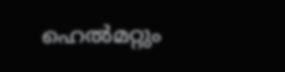ഹെൽമറ്റും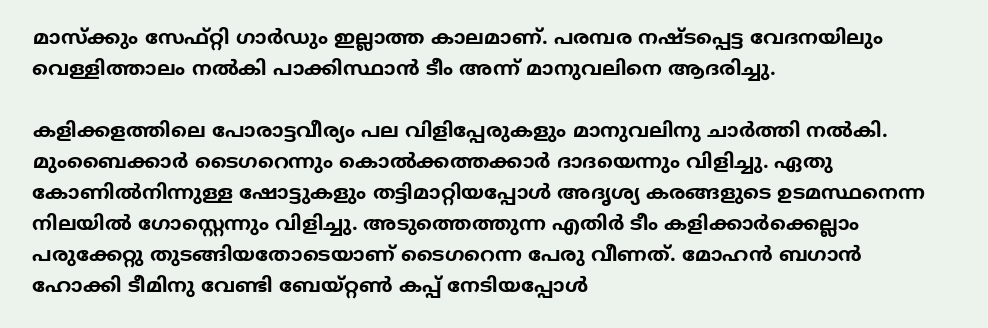മാസ്ക്കും സേഫ്റ്റി ഗാർഡും ഇല്ലാത്ത കാലമാണ്. പരമ്പര നഷ്ടപ്പെട്ട വേദനയിലും വെള്ളിത്താലം നൽകി പാക്കിസ്ഥാൻ ടീം അന്ന് മാനുവലിനെ ആദരിച്ചു.

കളിക്കളത്തിലെ പോരാട്ടവീര്യം പല വിളിപ്പേരുകളും മാനുവലിനു ചാർത്തി നൽകി. മുംബൈക്കാർ ടൈഗറെന്നും കൊൽക്കത്തക്കാർ ദാദയെന്നും വിളിച്ചു. ഏതു കോണിൽനിന്നുള്ള ഷോട്ടുകളും തട്ടിമാറ്റിയപ്പോൾ അദൃശ്യ കരങ്ങളുടെ ഉടമസ്ഥനെന്ന നിലയിൽ ഗോസ്റ്റെന്നും വിളിച്ചു. അടുത്തെത്തുന്ന എതിർ ടീം കളിക്കാർക്കെല്ലാം പരുക്കേറ്റു തുടങ്ങിയതോടെയാണ് ടൈഗറെന്ന പേരു വീണത്. മോഹൻ ബഗാൻ ഹോക്കി ടീമിനു വേണ്ടി ബേയ്റ്റൺ കപ്പ് നേടിയപ്പോൾ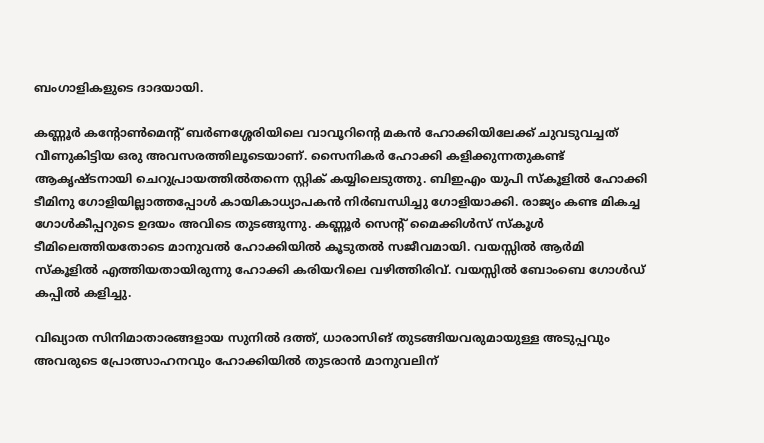ബംഗാളികളുടെ ദാദയായി.

കണ്ണൂർ കന്റോൺമെന്റ് ബർണശ്ശേരിയിലെ വാവൂറിന്റെ മകൻ ഹോക്കിയിലേക്ക് ചുവടുവച്ചത് വീണുകിട്ടിയ ഒരു അവസരത്തിലൂടെയാണ്. സൈനികർ ഹോക്കി കളിക്കുന്നതുകണ്ട് ആകൃഷ്ടനായി ചെറുപ്രായത്തിൽതന്നെ സ്റ്റിക് കയ്യിലെടുത്തു. ബിഇഎം യുപി സ്കൂളി‍ൽ ഹോക്കി ടീമിനു ഗോളിയില്ലാത്തപ്പോൾ കായികാധ്യാപകൻ നിർബന്ധിച്ചു ഗോളിയാക്കി. രാജ്യം കണ്ട മികച്ച ഗോൾകീപ്പറുടെ ഉദയം അവിടെ തുടങ്ങുന്നു. കണ്ണൂർ സെന്റ് മൈക്കിൾസ് സ്കൂൾ ടീമിലെത്തിയതോടെ മാനുവൽ ഹോക്കിയിൽ കൂടുതൽ സജീവമായി. വയസ്സിൽ ആർമി സ്കൂളിൽ എത്തിയതായിരുന്നു ഹോക്കി കരിയറിലെ വഴിത്തിരിവ്. വയസ്സിൽ ബോംബെ ഗോൾഡ് കപ്പിൽ കളിച്ചു.

വിഖ്യാത സിനിമാതാരങ്ങളായ സുനിൽ ദത്ത്, ധാരാസിങ് തുടങ്ങിയവരുമായുള്ള അടുപ്പവും അവരുടെ പ്രോത്സാഹനവും ഹോക്കിയിൽ തുടരാൻ മാനുവലിന്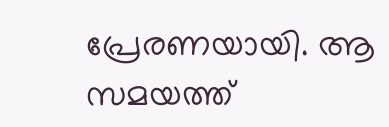പ്രേരണയായി. ആ സമയത്ത്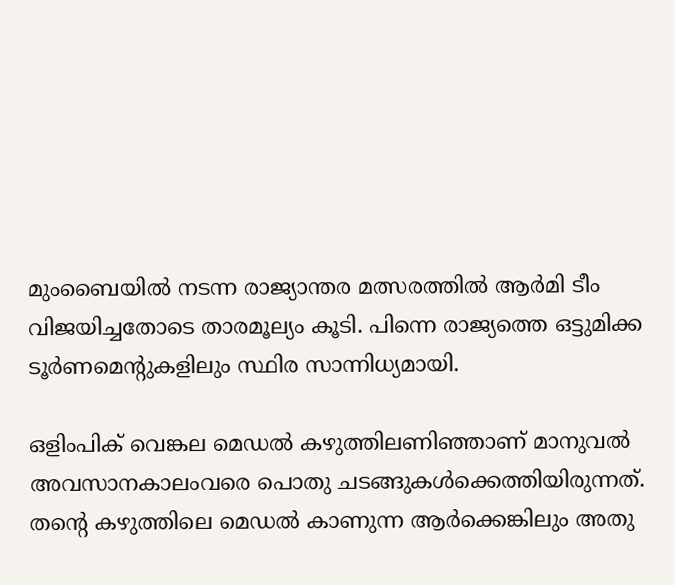മുംബൈയിൽ നടന്ന രാജ്യാന്തര മത്സരത്തിൽ ആർമി ടീം വിജയിച്ചതോടെ താരമൂല്യം കൂടി. പിന്നെ രാജ്യത്തെ ഒട്ടുമിക്ക ടൂർ‌ണമെന്റുകളിലും സ്ഥിര സാന്നിധ്യമായി.

ഒളിംപിക് വെങ്കല മെഡൽ കഴുത്തിലണിഞ്ഞാണ് മാനുവൽ അവസാനകാലംവരെ പൊതു ചടങ്ങുകൾക്കെത്തിയിരുന്നത്. തന്റെ കഴുത്തിലെ മെഡൽ കാണുന്ന ആർക്കെങ്കിലും അതു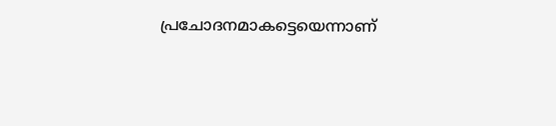പ്രചോദനമാകട്ടെയെന്നാണ്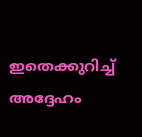ഇതെക്കുറിച്ച് അദ്ദേഹം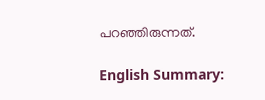പറഞ്ഞിരുന്നത്.

English Summary: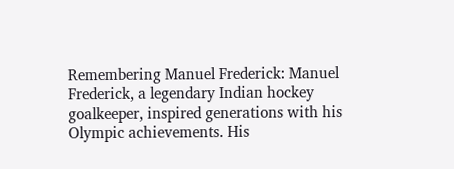Remembering Manuel Frederick: Manuel Frederick, a legendary Indian hockey goalkeeper, inspired generations with his Olympic achievements. His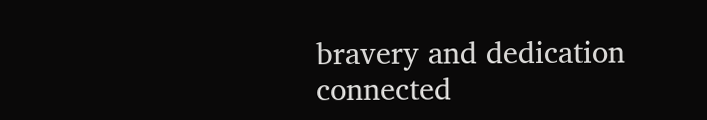bravery and dedication connected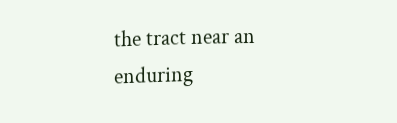the tract near an enduring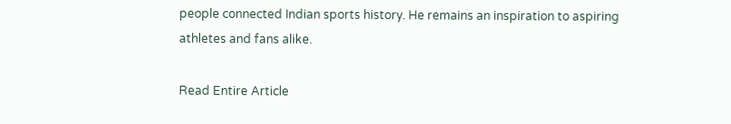people connected Indian sports history. He remains an inspiration to aspiring athletes and fans alike.

Read Entire Article